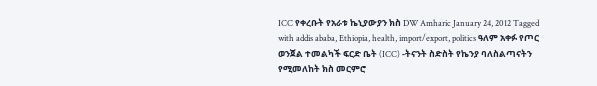ICC የቀረቡት የአራቱ ኬኒያውያን ክስ DW Amharic January 24, 2012 Tagged with addis ababa, Ethiopia, health, import/export, politics ዓለም አቀፉ የጦር ወንጀል ተመልካች ፍርድ ቤት (ICC) -ትናንት ስድስት የኬንያ ባለስልጣናትን የሚመለከት ክስ መርምሮ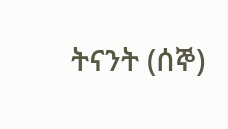ትናንት (ሰኞ)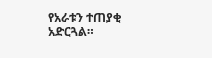የአራቱን ተጠያቂ አድርጓል።